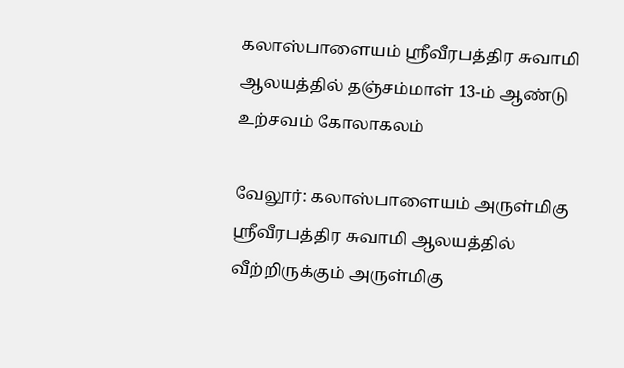கலாஸ்பாளையம் ஸ்ரீவீரபத்திர சுவாமி ஆலயத்தில் தஞ்சம்மாள் 13-ம் ஆண்டு உற்சவம் கோலாகலம்

வேலூர்: கலாஸ்பாளையம் அருள்மிகு ஸ்ரீவீரபத்திர சுவாமி ஆலயத்தில் வீற்றிருக்கும் அருள்மிகு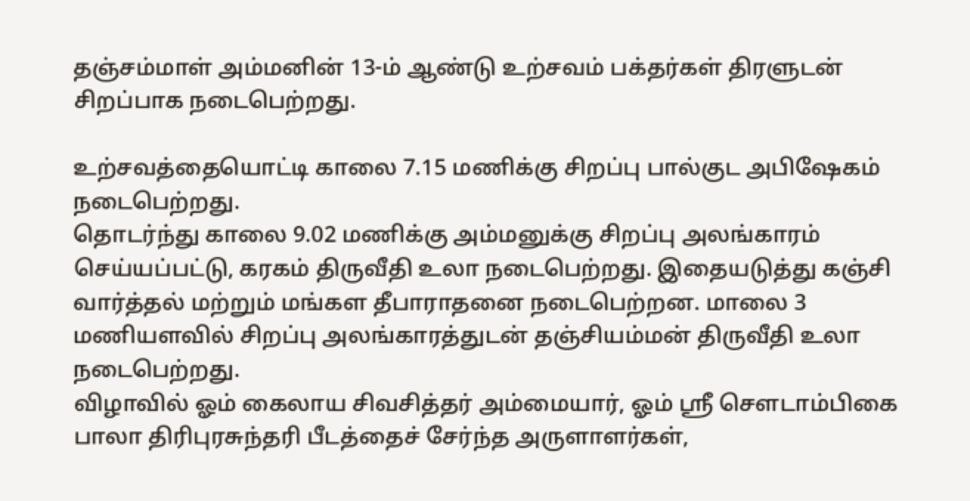தஞ்சம்மாள் அம்மனின் 13-ம் ஆண்டு உற்சவம் பக்தர்கள் திரளுடன் சிறப்பாக நடைபெற்றது.

உற்சவத்தையொட்டி காலை 7.15 மணிக்கு சிறப்பு பால்குட அபிஷேகம் நடைபெற்றது.
தொடர்ந்து காலை 9.02 மணிக்கு அம்மனுக்கு சிறப்பு அலங்காரம் செய்யப்பட்டு, கரகம் திருவீதி உலா நடைபெற்றது. இதையடுத்து கஞ்சி வார்த்தல் மற்றும் மங்கள தீபாராதனை நடைபெற்றன. மாலை 3 மணியளவில் சிறப்பு அலங்காரத்துடன் தஞ்சியம்மன் திருவீதி உலா நடைபெற்றது.
விழாவில் ஓம் கைலாய சிவசித்தர் அம்மையார், ஓம் ஸ்ரீ சௌடாம்பிகை பாலா திரிபுரசுந்தரி பீடத்தைச் சேர்ந்த அருளாளர்கள்,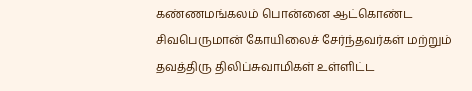கண்ணமங்கலம் பொன்னை ஆட்கொண்ட சிவபெருமான் கோயிலைச் சேர்ந்தவர்கள் மற்றும் தவத்திரு திலிப்சுவாமிகள் உள்ளிட்ட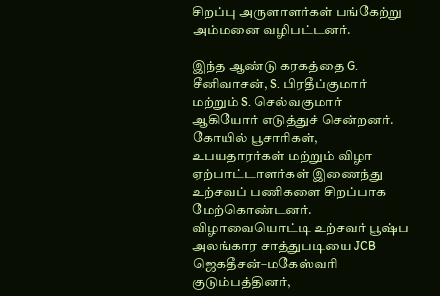சிறப்பு அருளாளர்கள் பங்கேற்று அம்மனை வழிபட்டனர்.

இந்த ஆண்டு கரகத்தை G. சீனிவாசன், S. பிரதீப்குமார் மற்றும் S. செல்வகுமார் ஆகியோர் எடுத்துச் சென்றனர். கோயில் பூசாரிகள், உபயதாரர்கள் மற்றும் விழா ஏற்பாட்டாளர்கள் இணைந்து உற்சவப் பணிகளை சிறப்பாக மேற்கொண்டனர்.
விழாவையொட்டி உற்சவர் பூஷ்ப அலங்கார சாத்துபடியை JCB ஜெகதீசன்–மகேஸ்வரி குடும்பத்தினர்,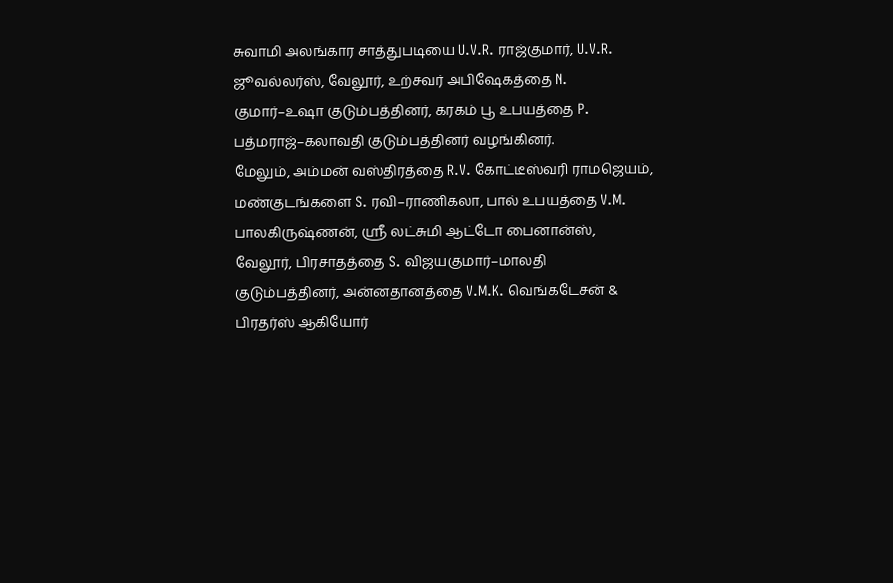சுவாமி அலங்கார சாத்துபடியை U.V.R. ராஜ்குமார், U.V.R. ஜூவல்லர்ஸ், வேலூர், உற்சவர் அபிஷேகத்தை N. குமார்–உஷா குடும்பத்தினர், கரகம் பூ உபயத்தை P. பத்மராஜ்–கலாவதி குடும்பத்தினர் வழங்கினர்.
மேலும், அம்மன் வஸ்திரத்தை R.V. கோட்டீஸ்வரி ராமஜெயம், மண்குடங்களை S. ரவி–ராணிகலா, பால் உபயத்தை V.M. பாலகிருஷ்ணன், ஸ்ரீ லட்சுமி ஆட்டோ பைனான்ஸ், வேலூர், பிரசாதத்தை S. விஜயகுமார்–மாலதி குடும்பத்தினர், அன்னதானத்தை V.M.K. வெங்கடேசன் & பிரதர்ஸ் ஆகியோர்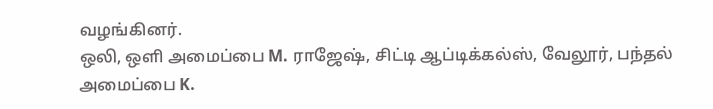வழங்கினர்.
ஒலி, ஒளி அமைப்பை M. ராஜேஷ், சிட்டி ஆப்டிக்கல்ஸ், வேலூர், பந்தல் அமைப்பை K.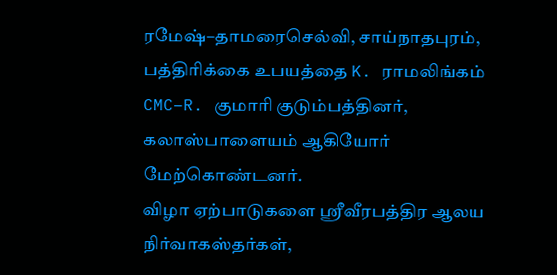ரமேஷ்–தாமரைசெல்வி, சாய்நாதபுரம், பத்திரிக்கை உபயத்தை K. ராமலிங்கம் CMC–R. குமாரி குடும்பத்தினர், கலாஸ்பாளையம் ஆகியோர் மேற்கொண்டனர்.
விழா ஏற்பாடுகளை ஸ்ரீவீரபத்திர ஆலய நிர்வாகஸ்தர்கள்,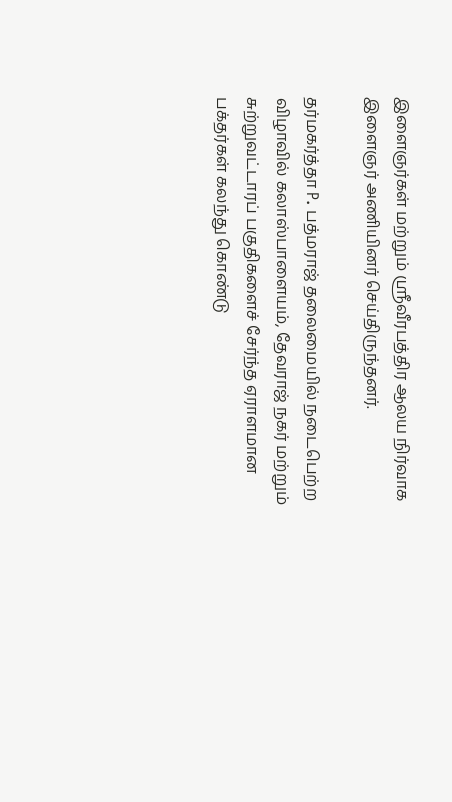இளைஞர்கள் மற்றும் ஸ்ரீவீரபத்திர ஆலய நிர்வாக இளைஞர் அணியினர் செய்திருந்தனர்.

தர்மகர்த்தா P. பத்மராஜ் தலைமையில் நடைபெற்ற விழாவில் கலாஸ்பாளையம், தேவராஜ் நகர் மற்றும் சுற்றுவட்டாரப் பகுதிகளைச் சேர்ந்த ஏராளமான பக்தர்கள் கலந்து கொண்டு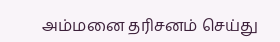அம்மனை தரிசனம் செய்து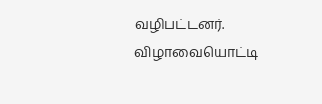வழிபட்டனர்.
விழாவையொட்டி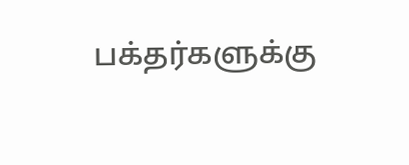பக்தர்களுக்கு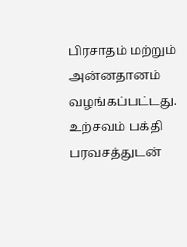பிரசாதம் மற்றும் அன்னதானம் வழங்கப்பட்டது. உற்சவம் பக்தி பரவசத்துடன்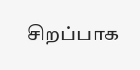சிறப்பாக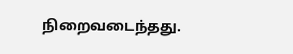நிறைவடைந்தது.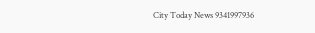City Today News 9341997936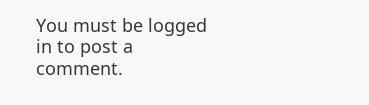You must be logged in to post a comment.